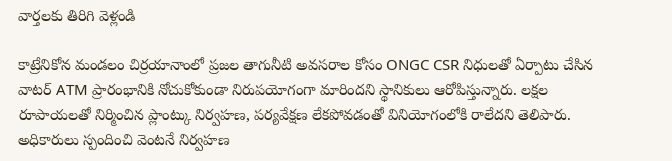వార్తలకు తిరిగి వెళ్లండి

కాట్రేనికోన మండలం చిర్రయానాంలో ప్రజల తాగునీటి అవసరాల కోసం ONGC CSR నిధులతో ఏర్పాటు చేసిన వాటర్ ATM ప్రారంభానికి నోచుకోకుండా నిరుపయోగంగా మారిందని స్థానికులు ఆరోపిస్తున్నారు. లక్షల రూపాయలతో నిర్మించిన ప్లాంట్కు నిర్వహణ, పర్యవేక్షణ లేకపోవడంతో వినియోగంలోకి రాలేదని తెలిపారు.
అధికారులు స్పందించి వెంటనే నిర్వహణ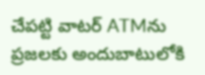చేపట్టి వాటర్ ATMను ప్రజలకు అందుబాటులోకి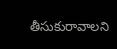తీసుకురావాలని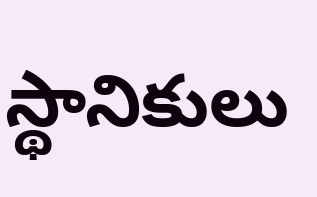స్థానికులు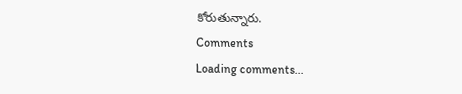కోరుతున్నారు.
Comments
Loading comments...